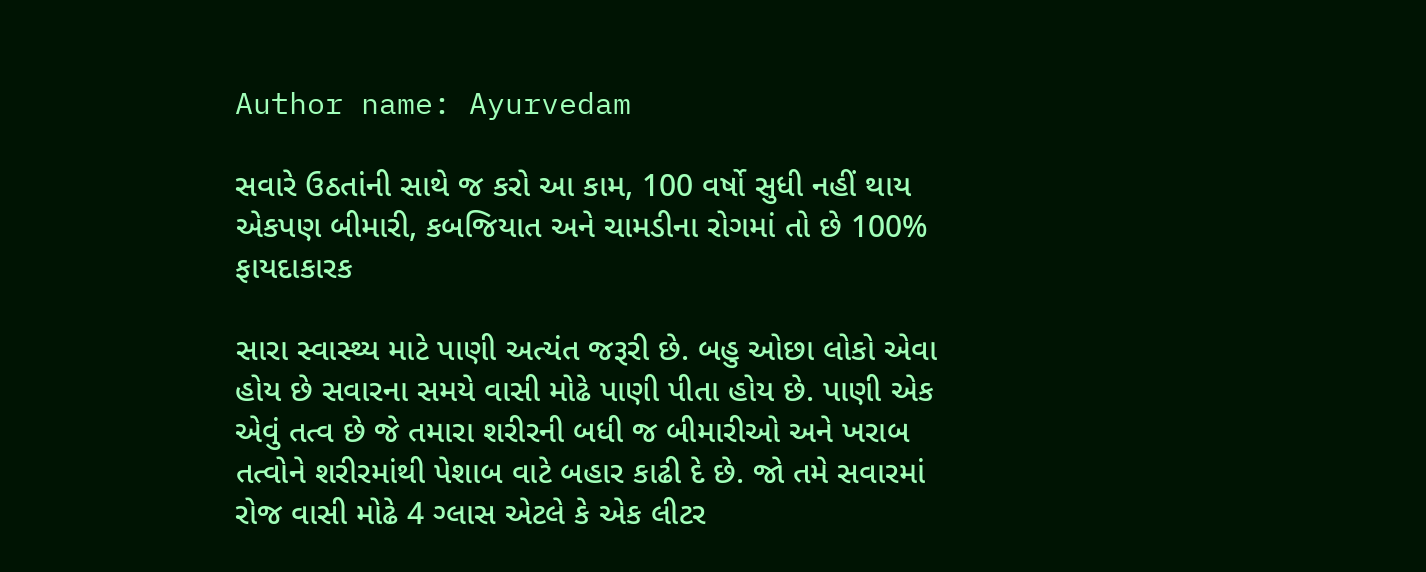Author name: Ayurvedam

સવારે ઉઠતાંની સાથે જ કરો આ કામ, 100 વર્ષો સુધી નહીં થાય એકપણ બીમારી, કબજિયાત અને ચામડીના રોગમાં તો છે 100% ફાયદાકારક

સારા સ્વાસ્થ્ય માટે પાણી અત્યંત જરૂરી છે. બહુ ઓછા લોકો એવા હોય છે સવારના સમયે વાસી મોઢે પાણી પીતા હોય છે. પાણી એક એવું તત્વ છે જે તમારા શરીરની બધી જ બીમારીઓ અને ખરાબ તત્વોને શરીરમાંથી પેશાબ વાટે બહાર કાઢી દે છે. જો તમે સવારમાં રોજ વાસી મોઢે 4 ગ્લાસ એટલે કે એક લીટર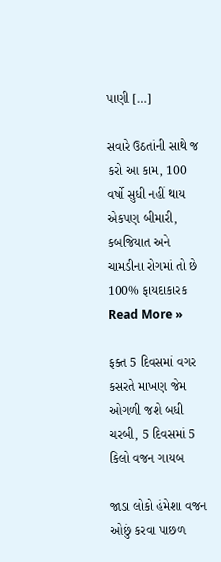પાણી […]

સવારે ઉઠતાંની સાથે જ કરો આ કામ, 100 વર્ષો સુધી નહીં થાય એકપણ બીમારી, કબજિયાત અને ચામડીના રોગમાં તો છે 100% ફાયદાકારક Read More »

ફક્ત 5 દિવસમાં વગર કસરતે માખણ જેમ ઓગળી જશે બધી ચરબી, 5 દિવસમાં 5 કિલો વજન ગાયબ

જાડા લોકો હંમેશા વજન ઓછું કરવા પાછળ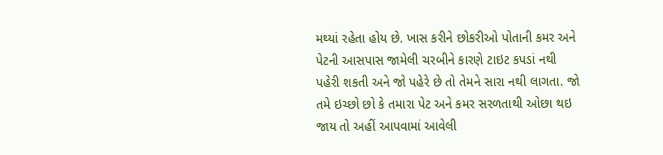મથ્યાં રહેતા હોય છે. ખાસ કરીને છોકરીઓ પોતાની કમર અને પેટની આસપાસ જામેલી ચરબીને કારણે ટાઇટ કપડાં નથી પહેરી શકતી અને જો પહેરે છે તો તેમને સારા નથી લાગતા. જો તમે ઇચ્છો છો કે તમારા પેટ અને કમર સરળતાથી ઓછા થઇ જાય તો અહીં આપવામાં આવેલી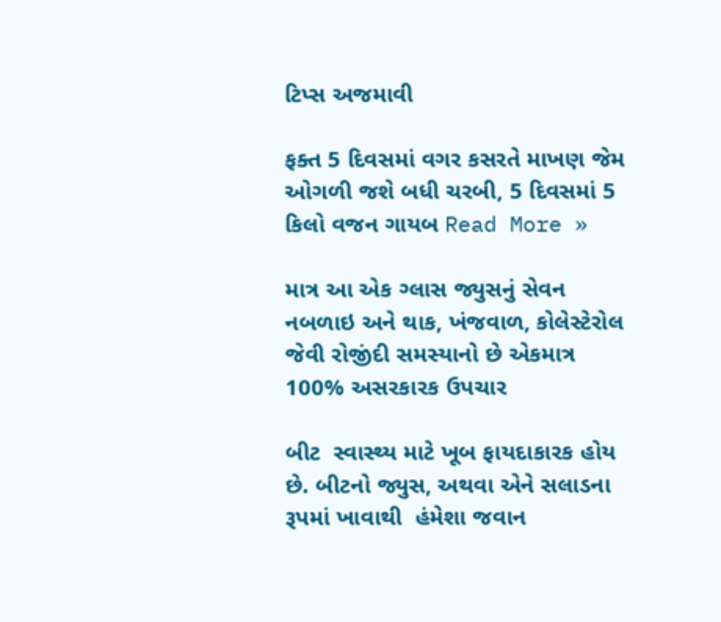ટિપ્સ અજમાવી

ફક્ત 5 દિવસમાં વગર કસરતે માખણ જેમ ઓગળી જશે બધી ચરબી, 5 દિવસમાં 5 કિલો વજન ગાયબ Read More »

માત્ર આ એક ગ્લાસ જ્યુસનું સેવન નબળાઇ અને થાક, ખંજવાળ, કોલેસ્ટેરોલ જેવી રોજીંદી સમસ્યાનો છે એકમાત્ર 100% અસરકારક ઉપચાર

બીટ  સ્વાસ્થ્ય માટે ખૂબ ફાયદાકારક હોય છે. બીટનો જ્યુસ, અથવા એને સલાડના રૂપમાં ખાવાથી  હંમેશા જવાન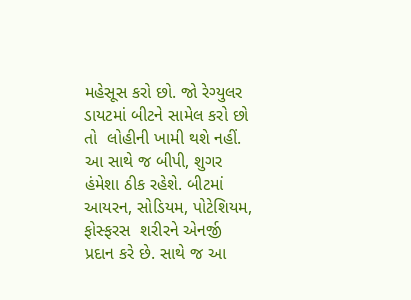મહેસૂસ કરો છો. જો રેગ્યુલર ડાયટમાં બીટને સામેલ કરો છો તો  લોહીની ખામી થશે નહીં. આ સાથે જ બીપી, શુગર હંમેશા ઠીક રહેશે. બીટમાં આયરન, સોડિયમ, પોટેશિયમ, ફોસ્ફરસ  શરીરને એનર્જી પ્રદાન કરે છે. સાથે જ આ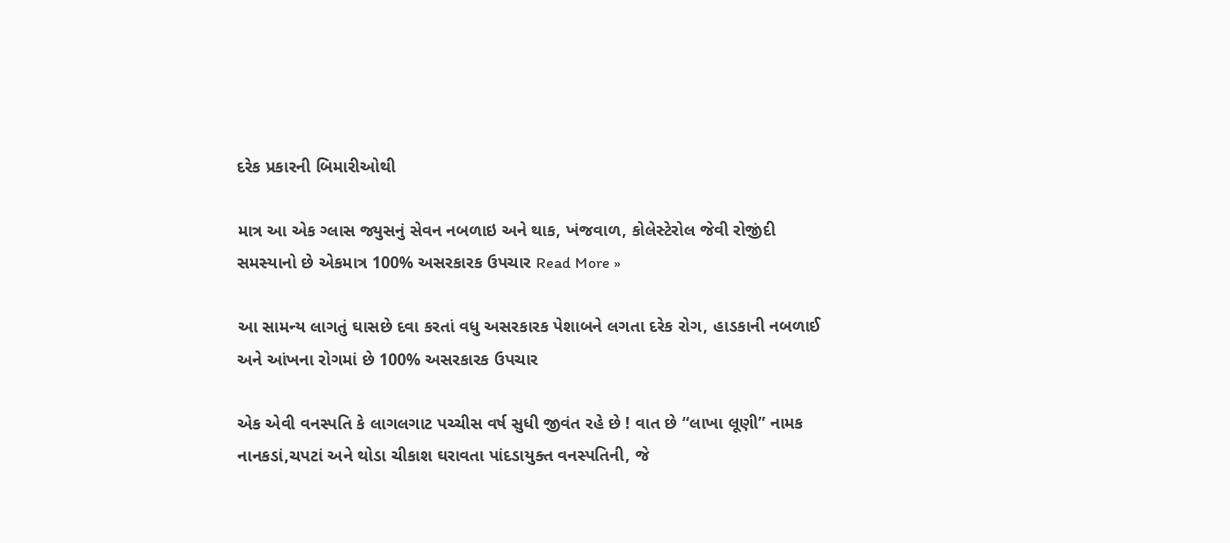દરેક પ્રકારની બિમારીઓથી

માત્ર આ એક ગ્લાસ જ્યુસનું સેવન નબળાઇ અને થાક, ખંજવાળ, કોલેસ્ટેરોલ જેવી રોજીંદી સમસ્યાનો છે એકમાત્ર 100% અસરકારક ઉપચાર Read More »

આ સામન્ય લાગતું ઘાસછે દવા કરતાં વધુ અસરકારક પેશાબને લગતા દરેક રોગ, હાડકાની નબળાઈ અને આંખના રોગમાં છે 100% અસરકારક ઉપચાર

એક એવી વનસ્પતિ કે લાગલગાટ પચ્ચીસ વર્ષ સુધી જીવંત રહે છે ! વાત છે “લાખા લૂણી” નામક નાનકડાં,ચપટાં અને થોડા ચીકાશ ઘરાવતા પાંદડાયુક્ત વનસ્પતિની, જે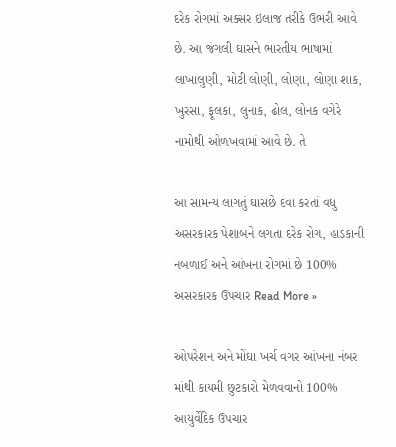દરેક રોગમાં અક્સર ઇલાજ તરીકે ઉભરી આવે છે. આ જંગલી ઘાસને ભારતીય ભાષામાં લાખાલુણી, મોટી લોણી, લોણા, લોણા શાક, ખુરસા, ફૂલકા, લુનાક, ઢોલ, લોનક વગેરે નામોથી ઓળખવામાં આવે છે. તે

આ સામન્ય લાગતું ઘાસછે દવા કરતાં વધુ અસરકારક પેશાબને લગતા દરેક રોગ, હાડકાની નબળાઈ અને આંખના રોગમાં છે 100% અસરકારક ઉપચાર Read More »

ઓપરેશન અને મોંઘા ખર્ચ વગર આંખના નંબર માંથી કાયમી છુટકારો મેળવવાનો 100% આયુર્વેદિક ઉપચાર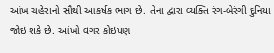આંખ ચહેરાનો સૌથી આકર્ષક ભાગ છે. તેના દ્વારા વ્યક્તિ રંગ-બેરંગી દુનિયા જોઇ શકે છે. આંખો વગર કોઇપણ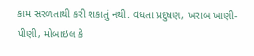કામ સરળતાથી કરી શકાતું નથી. વધતા પ્રદુષણ, ખરાબ ખાણી-પીણી, મોબાઇલ કે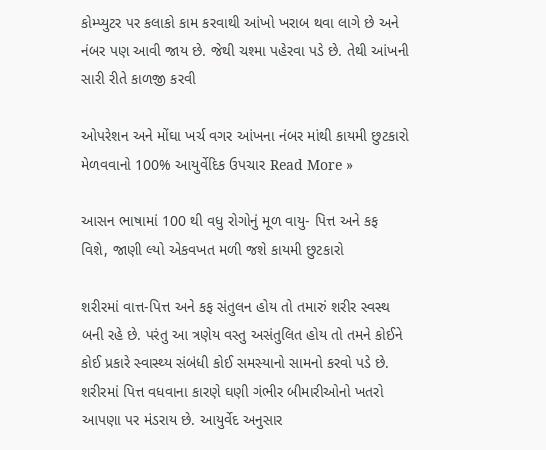કોમ્પ્યુટર પર કલાકો કામ કરવાથી આંખો ખરાબ થવા લાગે છે અને નંબર પણ આવી જાય છે. જેથી ચશ્મા પહેરવા પડે છે. તેથી આંખની સારી રીતે કાળજી કરવી

ઓપરેશન અને મોંઘા ખર્ચ વગર આંખના નંબર માંથી કાયમી છુટકારો મેળવવાનો 100% આયુર્વેદિક ઉપચાર Read More »

આસન ભાષામાં 100 થી વધુ રોગોનું મૂળ વાયુ- પિત્ત અને કફ વિશે, જાણી લ્યો એકવખત મળી જશે કાયમી છુટકારો

શરીરમાં વાત્ત-પિત્ત અને કફ સંતુલન હોય તો તમારું શરીર સ્વસ્થ બની રહે છે. પરંતુ આ ત્રણેય વસ્તુ અસંતુલિત હોય તો તમને કોઈને કોઈ પ્રકારે સ્વાસ્થ્ય સંબંધી કોઈ સમસ્યાનો સામનો કરવો પડે છે. શરીરમાં પિત્ત વધવાના કારણે ઘણી ગંભીર બીમારીઓનો ખતરો આપણા પર મંડરાય છે. આયુર્વેદ અનુસાર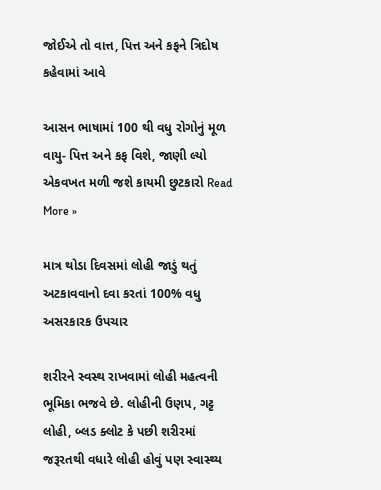જોઈએ તો વાત્ત, પિત્ત અને કફને ત્રિદોષ કહેવામાં આવે

આસન ભાષામાં 100 થી વધુ રોગોનું મૂળ વાયુ- પિત્ત અને કફ વિશે, જાણી લ્યો એકવખત મળી જશે કાયમી છુટકારો Read More »

માત્ર થોડા દિવસમાં લોહી જાડું થતું અટકાવવાનો દવા કરતાં 100% વધુ અસરકારક ઉપચાર

શરીરને સ્વસ્થ રાખવામાં લોહી મહત્વની ભૂમિકા ભજવે છે. લોહીની ઉણપ, ગટ્ટ લોહી, બ્લડ ક્લોટ કે પછી શરીરમાં જરૂરતથી વધારે લોહી હોવું પણ સ્વાસ્થ્ય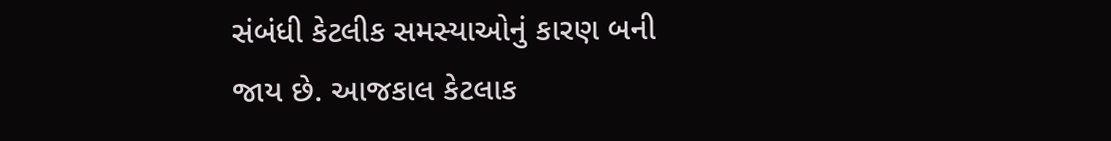સંબંધી કેટલીક સમસ્યાઓનું કારણ બની જાય છે. આજકાલ કેટલાક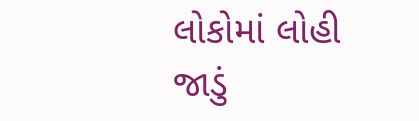લોકોમાં લોહી જાડું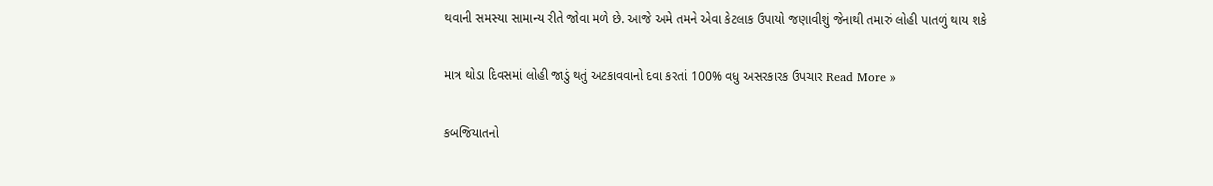થવાની સમસ્યા સામાન્ય રીતે જોવા મળે છે. આજે અમે તમને એવા કેટલાક ઉપાયો જણાવીશું જેનાથી તમારું લોહી પાતળું થાય શકે

માત્ર થોડા દિવસમાં લોહી જાડું થતું અટકાવવાનો દવા કરતાં 100% વધુ અસરકારક ઉપચાર Read More »

કબજિયાતનો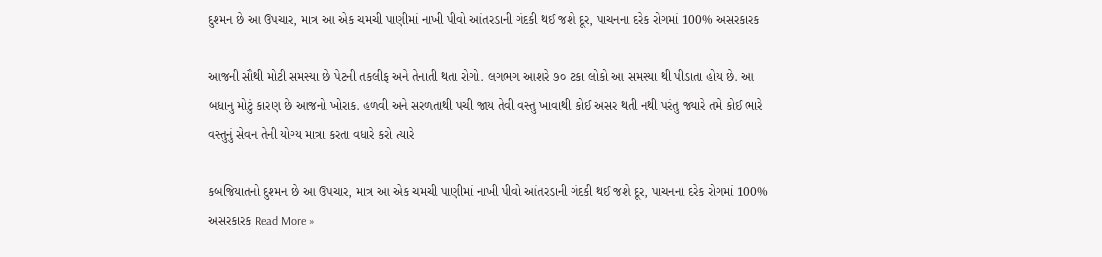દુશ્મન છે આ ઉપચાર, માત્ર આ એક ચમચી પાણીમાં નાખી પીવો આંતરડાની ગંદકી થઈ જશે દૂર, પાચનના દરેક રોગમાં 100% અસરકારક

આજની સૌથી મોટી સમસ્યા છે પેટની તકલીફ અને તેનાતી થતા રોગો. લગભગ આશરે ૭૦ ટકા લોકો આ સમસ્યા થી પીડાતા હોય છે. આ બધાનુ મોટું કારણ છે આજનો ખોરાક. હળવી અને સરળતાથી પચી જાય તેવી વસ્તુ ખાવાથી કોઈ અસર થતી નથી પરંતુ જ્યારે તમે કોઈ ભારે વસ્તુનું સેવન તેની યોગ્ય માત્રા કરતા વધારે કરો ત્યારે

કબજિયાતનો દુશ્મન છે આ ઉપચાર, માત્ર આ એક ચમચી પાણીમાં નાખી પીવો આંતરડાની ગંદકી થઈ જશે દૂર, પાચનના દરેક રોગમાં 100% અસરકારક Read More »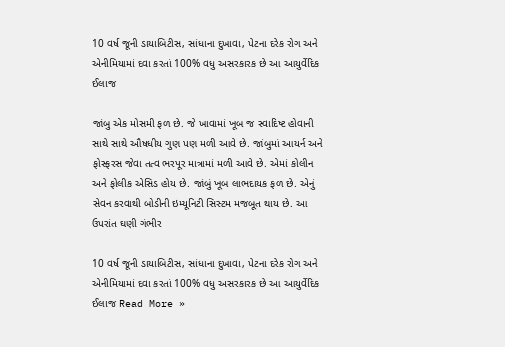10 વર્ષ જૂની ડાયાબિટીસ, સાંધાના દુખાવા, પેટના દરેક રોગ અને એનીમિયામાં દવા કરતાં 100% વધુ અસરકારક છે આ આયુર્વેદિક ઈલાજ

જાંબુ એક મોસમી ફળ છે. જે ખાવામાં ખૂબ જ સ્વાદિષ્ટ હોવાની સાથે સાથે ઔષધીય ગુણ પણ મળી આવે છે. જાંબુમાં આયર્ન અને ફોસ્ફરસ જેવા તત્વ ભરપૂર માત્રામાં મળી આવે છે. એમાં કોલીન અને ફોલીક એસિડ હોય છે. જાંબું ખૂબ લાભદાયક ફળ છે. એનું સેવન કરવાથી બોડીની ઇમ્યૂનિટી સિસ્ટમ મજબૂત થાય છે. આ ઉપરાંત ઘણી ગંભીર

10 વર્ષ જૂની ડાયાબિટીસ, સાંધાના દુખાવા, પેટના દરેક રોગ અને એનીમિયામાં દવા કરતાં 100% વધુ અસરકારક છે આ આયુર્વેદિક ઈલાજ Read More »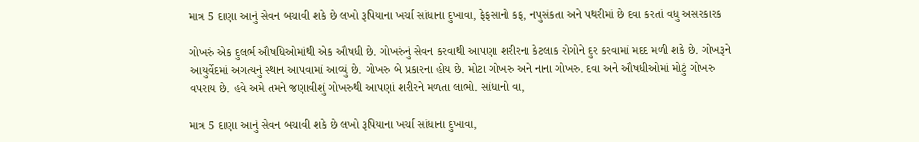માત્ર 5 દાણા આનું સેવન બચાવી શકે છે લખો રૂપિયાના ખર્ચા સાંધાના દુખાવા, ફેફસાનો કફ, નપુસંકતા અને પથરીમાં છે દવા કરતાં વધુ અસરકારક

ગોખરું એક દુલર્ભ ઔષધિઓમાંથી એક ઔષધી છે. ગોખરુંનું સેવન કરવાથી આપણા શરીરના કેટલાક રોગોને દુર કરવામાં મદદ મળી શકે છે. ગોખરૂને આયુર્વેદમાં અગત્યનું સ્થાન આપવામાં આવ્યું છે. ગોખરુ બે પ્રકારના હોય છે. મોટા ગોખરુ અને નાના ગોખરુ. દવા અને ઔષધીઓમાં મોટું ગોખરુ વપરાય છે. હવે અમે તમને જણાવીશું ગોખરુથી આપણાં શરીરને મળતા લાભો. સાંધાનો વા,

માત્ર 5 દાણા આનું સેવન બચાવી શકે છે લખો રૂપિયાના ખર્ચા સાંધાના દુખાવા,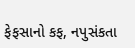ફેફસાનો કફ, નપુસંકતા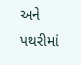અને પથરીમાં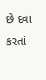છે દવા કરતાં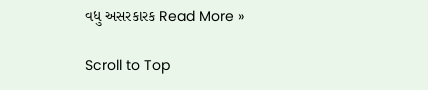વધુ અસરકારક Read More »

Scroll to Top